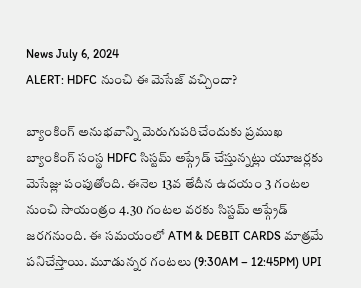News July 6, 2024
ALERT: HDFC నుంచి ఈ మెసేజ్ వచ్చిందా?

బ్యాంకింగ్ అనుభవాన్ని మెరుగుపరిచేందుకు ప్రముఖ బ్యాంకింగ్ సంస్థ HDFC సిస్టమ్ అప్గ్రేడ్ చేస్తున్నట్లు యూజర్లకు మెసేజ్లు పంపుతోంది. ఈనెల 13వ తేదీన ఉదయం 3 గంటల నుంచి సాయంత్రం 4.30 గంటల వరకు సిస్టమ్ అప్గ్రేడ్ జరగనుంది. ఈ సమయంలో ATM & DEBIT CARDS మాత్రమే పనిచేస్తాయి. మూడున్నర గంటలు (9:30AM – 12:45PM) UPI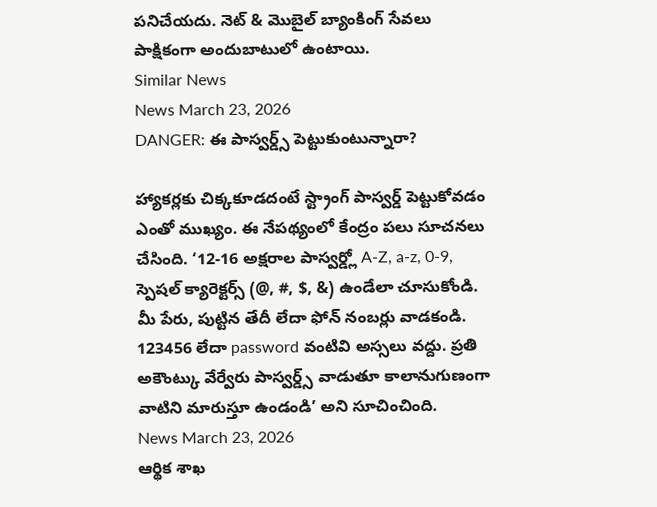పనిచేయదు. నెట్ & మొబైల్ బ్యాంకింగ్ సేవలు పాక్షికంగా అందుబాటులో ఉంటాయి.
Similar News
News March 23, 2026
DANGER: ఈ పాస్వర్డ్స్ పెట్టుకుంటున్నారా?

హ్యాకర్లకు చిక్కకూడదంటే స్ట్రాంగ్ పాస్వర్డ్ పెట్టుకోవడం ఎంతో ముఖ్యం. ఈ నేపథ్యంలో కేంద్రం పలు సూచనలు చేసింది. ‘12-16 అక్షరాల పాస్వర్డ్లో A-Z, a-z, 0-9, స్పెషల్ క్యారెక్టర్స్ (@, #, $, &) ఉండేలా చూసుకోండి. మీ పేరు, పుట్టిన తేదీ లేదా ఫోన్ నంబర్లు వాడకండి. 123456 లేదా password వంటివి అస్సలు వద్దు. ప్రతి అకౌంట్కు వేర్వేరు పాస్వర్డ్స్ వాడుతూ కాలానుగుణంగా వాటిని మారుస్తూ ఉండండి’ అని సూచించింది.
News March 23, 2026
ఆర్థిక శాఖ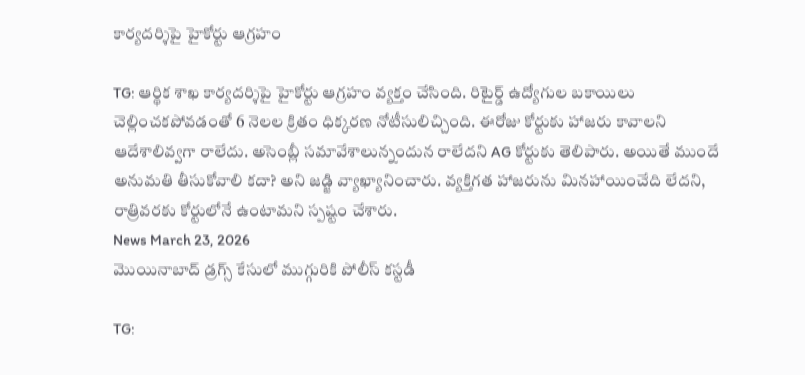కార్యదర్శిపై హైకోర్టు ఆగ్రహం

TG: ఆర్థిక శాఖ కార్యదర్శిపై హైకోర్టు ఆగ్రహం వ్యక్తం చేసింది. రిటైర్డ్ ఉద్యోగుల బకాయిలు చెల్లించకపోవడంతో 6 నెలల క్రితం ధిక్కరణ నోటీసులిచ్చింది. ఈరోజు కోర్టుకు హాజరు కావాలని ఆదేశాలివ్వగా రాలేదు. అసెంబ్లీ సమావేశాలున్నందున రాలేదని AG కోర్టుకు తెలిపారు. అయితే ముందే అనుమతి తీసుకోవాలి కదా? అని జడ్జి వ్యాఖ్యానించారు. వ్యక్తిగత హాజరును మినహాయించేది లేదని, రాత్రివరకు కోర్టులోనే ఉంటామని స్పష్టం చేశారు.
News March 23, 2026
మొయినాబాద్ డ్రగ్స్ కేసులో ముగ్గురికి పోలీస్ కస్టడీ

TG: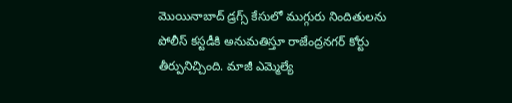మొయినాబాద్ డ్రగ్స్ కేసులో ముగ్గురు నిందితులను పోలీస్ కస్టడీకి అనుమతిస్తూ రాజేంద్రనగర్ కోర్టు తీర్పునిచ్చింది. మాజీ ఎమ్మెల్యే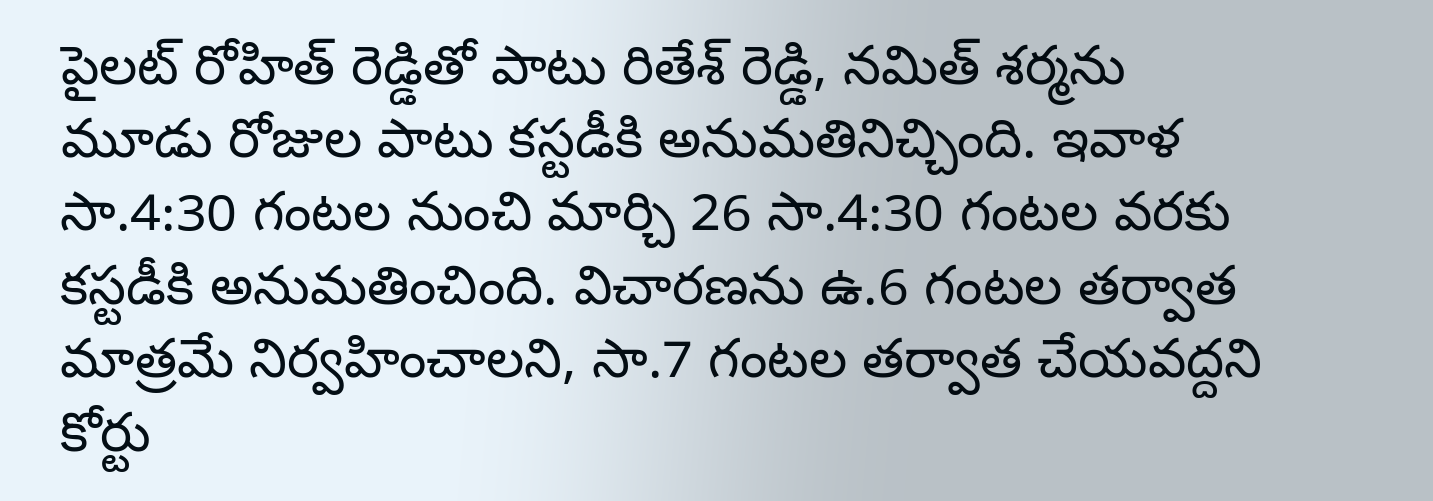పైలట్ రోహిత్ రెడ్డితో పాటు రితేశ్ రెడ్డి, నమిత్ శర్మను మూడు రోజుల పాటు కస్టడీకి అనుమతినిచ్చింది. ఇవాళ సా.4:30 గంటల నుంచి మార్చి 26 సా.4:30 గంటల వరకు కస్టడీకి అనుమతించింది. విచారణను ఉ.6 గంటల తర్వాత మాత్రమే నిర్వహించాలని, సా.7 గంటల తర్వాత చేయవద్దని కోర్టు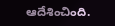ఆదేశించింది.